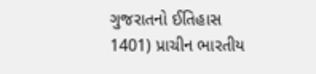ગુજરાતનો ઈતિહાસ
1401) પ્રાચીન ભારતીય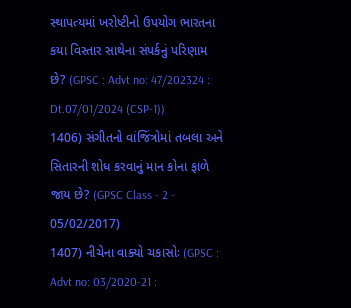સ્થાપત્યમાં ખરોષ્ટીનો ઉપયોગ ભારતના કયા વિસ્તાર સાથેના સંપર્કનું પરિણામ છે? (GPSC : Advt no: 47/202324 : Dt.07/01/2024 (CSP-1))
1406) સંગીતનો વાંજિંત્રોમાં તબલા અને સિતારની શોધ કરવાનું માન કોના ફાળે જાય છે? (GPSC Class - 2 - 05/02/2017)
1407) નીચેના વાક્યો ચકાસોઃ (GPSC : Advt no: 03/2020-21 :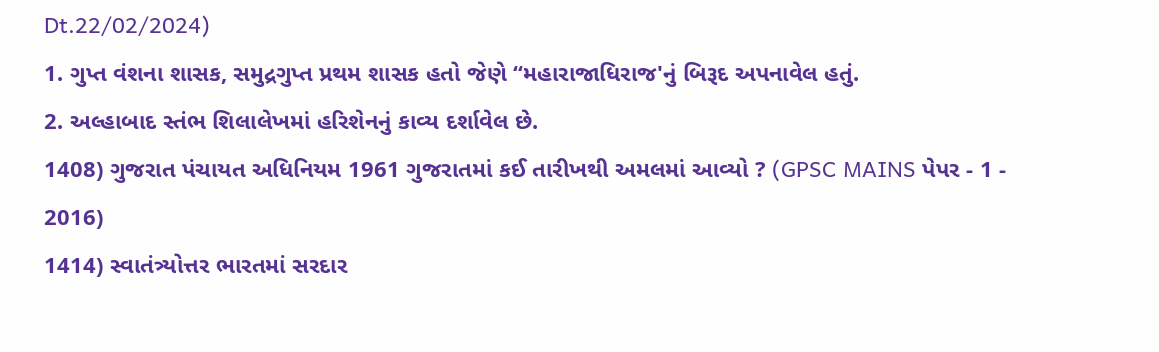Dt.22/02/2024)
1. ગુપ્ત વંશના શાસક, સમુદ્રગુપ્ત પ્રથમ શાસક હતો જેણે “મહારાજાધિરાજ'નું બિરૂદ અપનાવેલ હતું.
2. અલ્હાબાદ સ્તંભ શિલાલેખમાં હરિશેનનું કાવ્ય દર્શાવેલ છે.
1408) ગુજરાત પંચાયત અધિનિયમ 1961 ગુજરાતમાં કઈ તારીખથી અમલમાં આવ્યો ? (GPSC MAINS પેપર - 1 - 2016)
1414) સ્વાતંત્ર્યોત્તર ભારતમાં સરદાર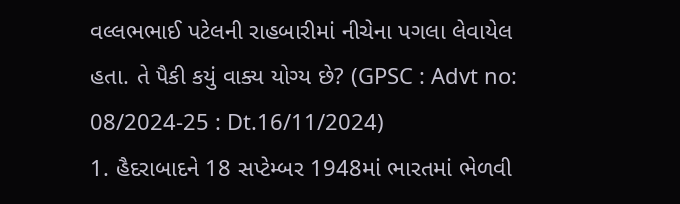વલ્લભભાઈ પટેલની રાહબારીમાં નીચેના પગલા લેવાયેલ હતા. તે પૈકી કયું વાક્ય યોગ્ય છે? (GPSC : Advt no: 08/2024-25 : Dt.16/11/2024)
1. હૈદરાબાદને 18 સપ્ટેમ્બર 1948માં ભારતમાં ભેળવી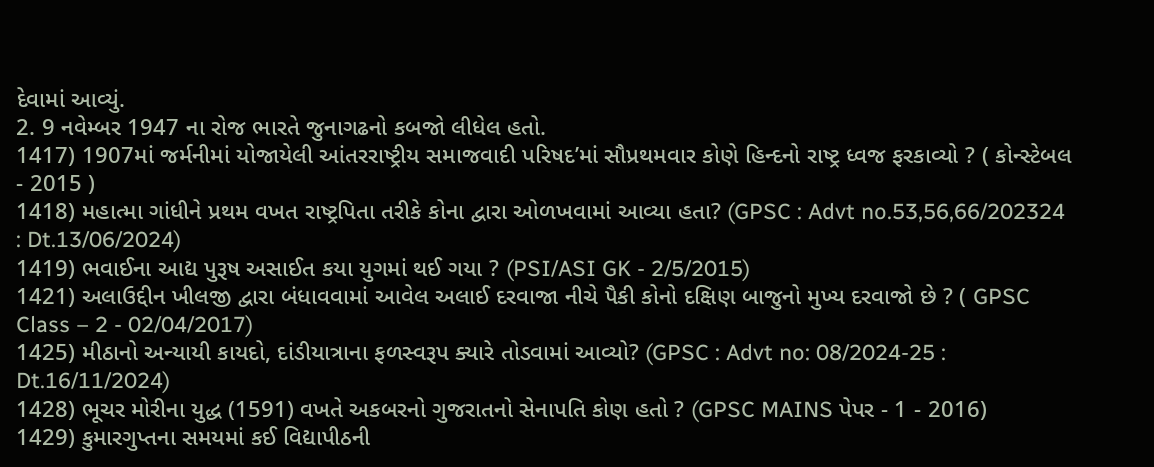દેવામાં આવ્યું.
2. 9 નવેમ્બર 1947 ના રોજ ભારતે જુનાગઢનો કબજો લીધેલ હતો.
1417) 1907માં જર્મનીમાં યોજાયેલી આંતરરાષ્ટ્રીય સમાજવાદી પરિષદ’માં સૌપ્રથમવાર કોણે હિન્દનો રાષ્ટ્ર ધ્વજ ફરકાવ્યો ? ( કોન્સ્ટેબલ - 2015 )
1418) મહાત્મા ગાંધીને પ્રથમ વખત રાષ્ટ્રપિતા તરીકે કોના દ્વારા ઓળખવામાં આવ્યા હતા? (GPSC : Advt no.53,56,66/202324 : Dt.13/06/2024)
1419) ભવાઈના આદ્ય પુરૂષ અસાઈત કયા યુગમાં થઈ ગયા ? (PSI/ASI GK - 2/5/2015)
1421) અલાઉદ્દીન ખીલજી દ્વારા બંધાવવામાં આવેલ અલાઈ દરવાજા નીચે પૈકી કોનો દક્ષિણ બાજુનો મુખ્ય દરવાજો છે ? ( GPSC Class – 2 - 02/04/2017)
1425) મીઠાનો અન્યાયી કાયદો, દાંડીયાત્રાના ફળસ્વરૂપ ક્યારે તોડવામાં આવ્યો? (GPSC : Advt no: 08/2024-25 : Dt.16/11/2024)
1428) ભૂચર મોરીના યુદ્ધ (1591) વખતે અકબરનો ગુજરાતનો સેનાપતિ કોણ હતો ? (GPSC MAINS પેપર - 1 - 2016)
1429) કુમારગુપ્તના સમયમાં કઈ વિદ્યાપીઠની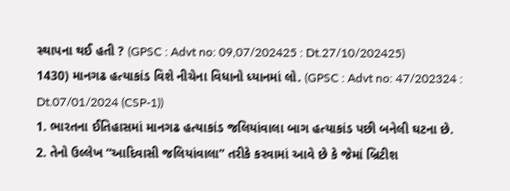સ્થાપના થઈ હતી ? (GPSC : Advt no: 09,07/202425 : Dt.27/10/202425)
1430) માનગઢ હત્યાકાંડ વિશે નીચેના વિધાનો ધ્યાનમાં લો. (GPSC : Advt no: 47/202324 : Dt.07/01/2024 (CSP-1))
1. ભારતના ઈતિહાસમાં માનગઢ હત્યાકાંડ જલિયાંવાલા બાગ હત્યાકાંડ પછી બનેલી ઘટના છે.
2. તેનો ઉલ્લેખ “આદિવાસી જલિયાંવાલા” તરીકે કરવામાં આવે છે કે જેમાં બ્રિટીશ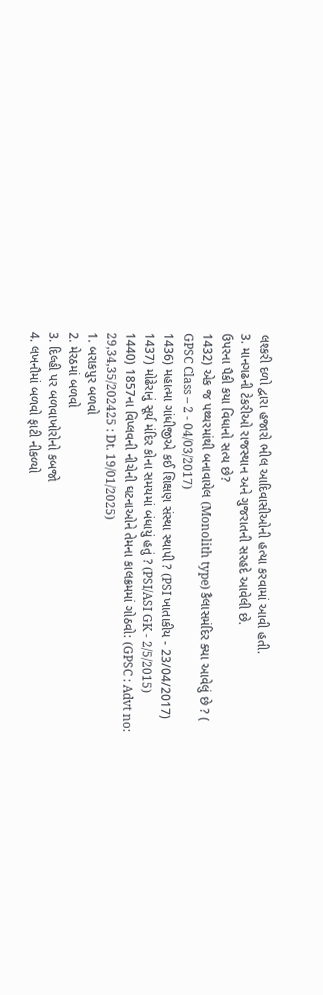લશ્કરી દળો દ્વારા હજારો ભીલ આદિવાસીઓની હત્યા કરવામાં આવી હતી.
3. માનગઢની ટેકરીઓ રાજસ્થાન અને ગુજરાતની સરહદે આવેલી છે.
ઉપરના પૈકી કયા વિધાનો સત્ય છે?
1432) એક જ પથ્થરમાંથી બનાવાયેલ (Monolith type) કૈલાસમંદિર ક્યા આવેલું છે ? ( GPSC Class – 2 - 04/03/2017)
1436) મહાત્મા ગાંધીજીએ કઈ શિક્ષણ સંસ્થા સ્થાપી ? (PSI ખાતાકીય - 23/04/2017)
1437) મોઢેરાનું સૂર્ય મંદિર કોના સમયમાં બંધાયું હતું ? (PSI/ASI GK - 2/5/2015)
1440) 1857ના વિપ્લવની નીચેની ઘટનાઓને તેમના કાલક્રમમાં ગોઠવો: (GPSC : Advt no: 29,34,35/202425 : Dt. 19/01/2025)
1. બરાકપુર બળવો
2. મેરઠમાં બળવો
3. દિલ્હી પર બળવાખોરોનો કબજો
4. લખનૌમાં બળવો ફાટી નીકળ્યો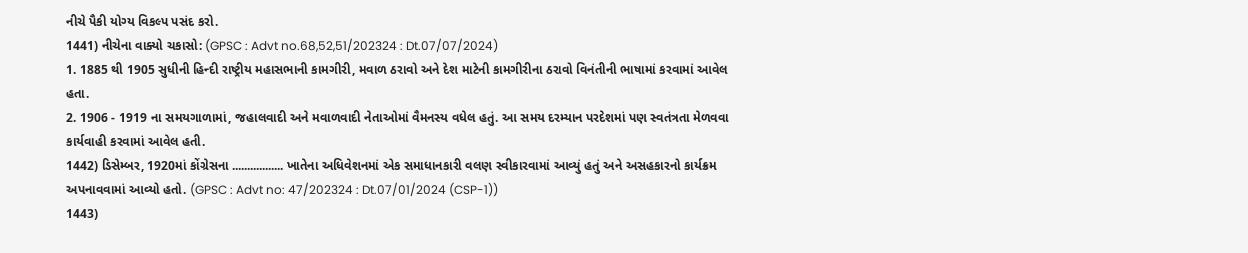નીચે પૈકી યોગ્ય વિકલ્પ પસંદ કરો.
1441) નીચેના વાક્યો ચકાસો: (GPSC : Advt no.68,52,51/202324 : Dt.07/07/2024)
1. 1885 થી 1905 સુધીની હિન્દી રાષ્ટ્રીય મહાસભાની કામગીરી, મવાળ ઠરાવો અને દેશ માટેની કામગીરીના ઠરાવો વિનંતીની ભાષામાં કરવામાં આવેલ હતા.
2. 1906 - 1919 ના સમયગાળામાં, જહાલવાદી અને મવાળવાદી નેતાઓમાં વૈમનસ્ય વધેલ હતું. આ સમય દરમ્યાન પરદેશમાં પણ સ્વતંત્રતા મેળવવા કાર્યવાહી કરવામાં આવેલ હતી.
1442) ડિસેમ્બર, 1920માં કોંગ્રેસના ................. ખાતેના અધિવેશનમાં એક સમાધાનકારી વલણ સ્વીકારવામાં આવ્યું હતું અને અસહકારનો કાર્યક્રમ અપનાવવામાં આવ્યો હતો. (GPSC : Advt no: 47/202324 : Dt.07/01/2024 (CSP-1))
1443)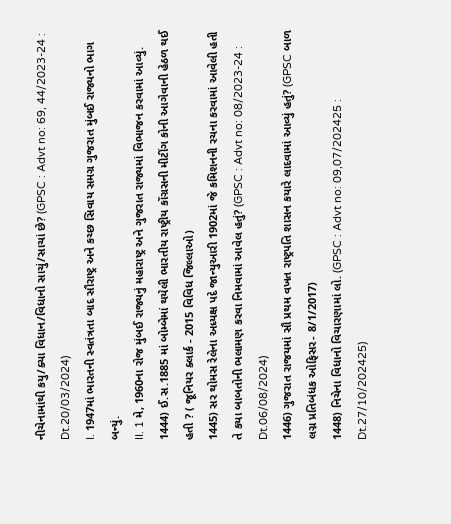નીચેનામાંથી કયુ/ક્યા વિધાન/વિધાનો સાચું/સાચાં છે? (GPSC : Advt no: 69, 44/2023-24 : Dt.20/03/2024)
I. 1947માં ભારતની સ્વતંત્રતા બાદ સૌરાષ્ટ્ર અને કચ્છ સિવાય સમગ્ર ગુજરાત મુંબઈ રાજ્યનો ભાગ બન્યું.
II. 1 મે, 1960ના રોજ મુંબઈ રાજ્યનું મહારાષ્ટ્ર અને ગુજરાત રાજ્યમાં વિભાજન કરવામાં આવ્યું.
1444) ઈ.સ.1885 માં બોમ્બેમાં થયેલી ભારતીય રાષ્ટ્રીય કોંગ્રસની મીટીંગ કોની આગેવાની હેઠળ થઈ હતી ? ( જૂનિયર ક્લાર્ક - 2015 વિવિધ જિલ્લાઓ)
1445) સર થોમસ રેલેના અધ્યક્ષ પદે જાન્યુઆરી 1902માં જે કમિશનની રચના કરવામાં આવેલી હતી તે કયા બાબતોની ભલામણ કરવા નિમવામાં આવેલ હતું? (GPSC : Advt no: 08/2023-24 : Dt.06/08/2024)
1446) ગુજરાત રાજયમાં સૌ પ્રથમ વખત રાષ્ટ્રપતિ શાસન કયારે લાદવામાં આવ્યું હતું? (GPSC બાળ લગ્ન પ્રતિબંધક ઓફિસર- 8/1/2017)
1448) નિચેના વિધાનો વિચારણામાં લો. (GPSC : Advt no: 09,07/202425 : Dt.27/10/202425)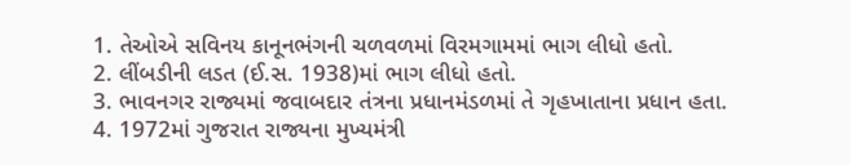1. તેઓએ સવિનય કાનૂનભંગની ચળવળમાં વિરમગામમાં ભાગ લીધો હતો.
2. લીંબડીની લડત (ઈ.સ. 1938)માં ભાગ લીધો હતો.
3. ભાવનગર રાજ્યમાં જવાબદાર તંત્રના પ્રધાનમંડળમાં તે ગૃહખાતાના પ્રધાન હતા.
4. 1972માં ગુજરાત રાજ્યના મુખ્યમંત્રી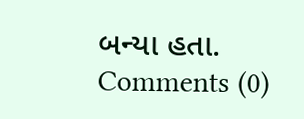બન્યા હતા.
Comments (0)